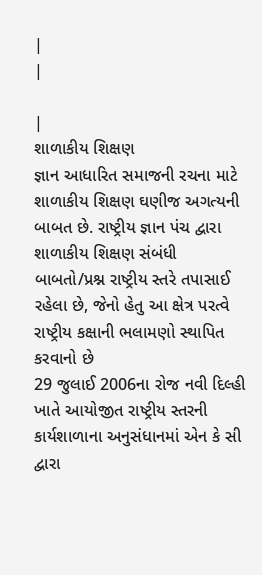|
|

|
શાળાકીય શિક્ષણ
જ્ઞાન આધારિત સમાજની રચના માટે શાળાકીય શિક્ષણ ઘણીજ અગત્યની બાબત છે. રાષ્ટ્રીય જ્ઞાન પંચ દ્વારા શાળાકીય શિક્ષણ સંબંધી બાબતો/પ્રશ્ન રાષ્ટ્રીય સ્તરે તપાસાઈ રહેલા છે, જેનો હેતુ આ ક્ષેત્ર પરત્વે રાષ્ટ્રીય કક્ષાની ભલામણો સ્થાપિત કરવાનો છે
29 જુલાઈ 2006ના રોજ નવી દિલ્હી ખાતે આયોજીત રાષ્ટ્રીય સ્તરની કાર્યશાળાના અનુસંધાનમાં એન કે સી દ્વારા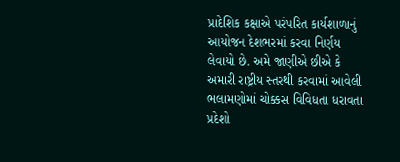પ્રાદેશિક કક્ષાએ પરંપરિત કાર્યશાળાનું આયોજન દેશભરમાં કરવા નિર્ણય લેવાયો છે. અમે જાણીએ છીએ કે અમારી રાષ્ટ્રીય સ્તરથી કરવામાં આવેલી ભલામણોમાં ચોક્કસ વિવિધતા ધરાવતા પ્રદેશો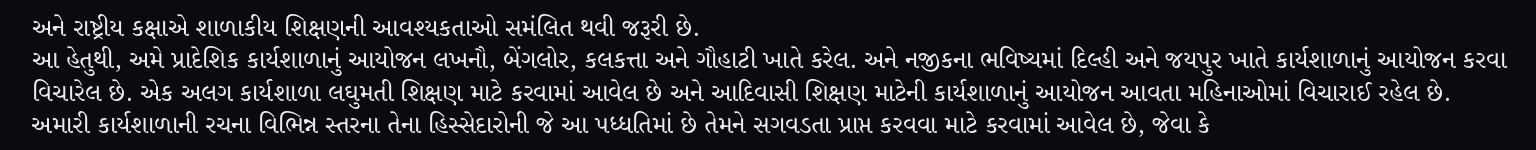અને રાષ્ટ્રીય કક્ષાએ શાળાકીય શિક્ષણની આવશ્યકતાઓ સમંલિત થવી જરૂરી છે.
આ હેતુથી, અમે પ્રાદેશિક કાર્યશાળાનું આયોજન લખનૌ, બેંગલોર, કલકત્તા અને ગૌહાટી ખાતે કરેલ. અને નજીકના ભવિષ્યમાં દિલ્હી અને જયપુર ખાતે કાર્યશાળાનું આયોજન કરવા વિચારેલ છે. એક અલગ કાર્યશાળા લઘુમતી શિક્ષણ માટે કરવામાં આવેલ છે અને આદિવાસી શિક્ષણ માટેની કાર્યશાળાનું આયોજન આવતા મહિનાઓમાં વિચારાઈ રહેલ છે.
અમારી કાર્યશાળાની રચના વિભિન્ન સ્તરના તેના હિસ્સેદારોની જે આ પધ્ધતિમાં છે તેમને સગવડતા પ્રાપ્ત કરવવા માટે કરવામાં આવેલ છે, જેવા કે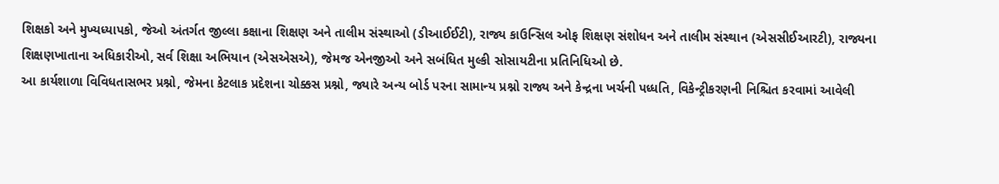શિક્ષકો અને મુખ્યધ્યાપકો, જેઓ અંતર્ગત જીલ્લા કક્ષાના શિક્ષણ અને તાલીમ સંસ્થાઓ (ડીઆઈઈટી), રાજ્ય કાઉન્સિલ ઓફ શિક્ષણ સંશોધન અને તાલીમ સંસ્થાન (એસસીઈઆરટી), રાજ્યના શિક્ષણખાતાના અધિકારીઓ, સર્વ શિક્ષા અભિયાન (એસએસએ), જેમજ એનજીઓ અને સબંધિત મુલ્કી સોસાયટીના પ્રતિનિધિઓ છે.
આ કાર્યશાળા વિવિધતાસભર પ્રશ્નો, જેમના કેટલાક પ્રદેશના ચોક્કસ પ્રશ્નો, જ્યારે અન્ય બોર્ડ પરના સામાન્ય પ્રશ્નો રાજ્ય અને કેન્દ્રના ખર્ચની પધ્ધતિ, વિકેન્ટ્રીકરણની નિશ્ચિત કરવામાં આવેલી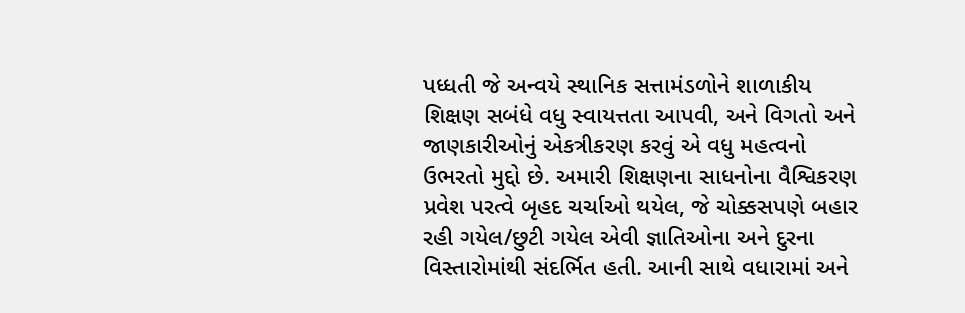પધ્ધતી જે અન્વયે સ્થાનિક સત્તામંડળોને શાળાકીય શિક્ષણ સબંધે વધુ સ્વાયત્તતા આપવી, અને વિગતો અને જાણકારીઓનું એકત્રીકરણ કરવું એ વધુ મહત્વનો ઉભરતો મુદ્દો છે. અમારી શિક્ષણના સાધનોના વૈશ્વિકરણ પ્રવેશ પરત્વે બૃહદ ચર્ચાઓ થયેલ, જે ચોક્કસપણે બહાર રહી ગયેલ/છુટી ગયેલ એવી જ્ઞાતિઓના અને દુરના વિસ્તારોમાંથી સંદર્ભિત હતી. આની સાથે વધારામાં અને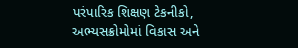પરંપારિક શિક્ષણ ટેકનીકો, અભ્યસક્રોમોમાં વિકાસ અને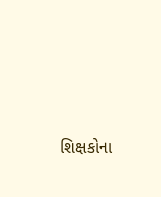શિક્ષકોના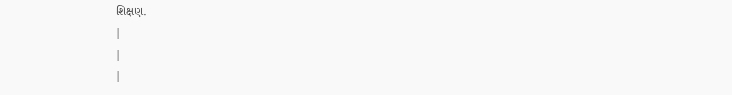શિક્ષણ.
|
|
|